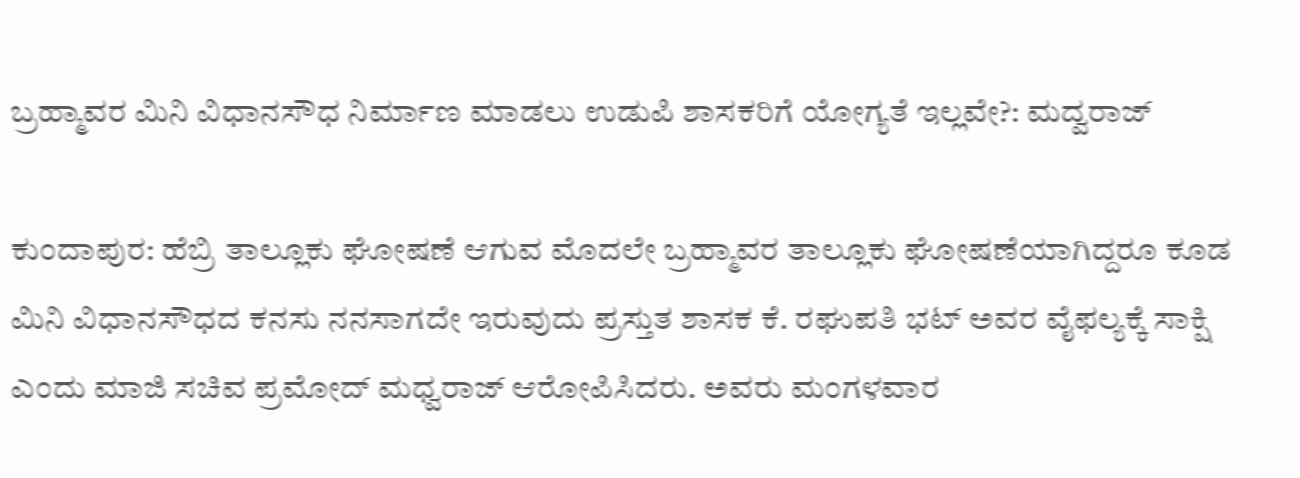ಬ್ರಹ್ಮಾವರ ಮಿನಿ ವಿಧಾನಸೌಧ ನಿರ್ಮಾಣ ಮಾಡಲು ಉಡುಪಿ ಶಾಸಕರಿಗೆ ಯೋಗ್ಯತೆ ಇಲ್ಲವೇ?: ಮದ್ವರಾಜ್

ಕುಂದಾಪುರ: ಹೆಬ್ರಿ ತಾಲ್ಲೂಕು ಘೋಷಣೆ ಆಗುವ ಮೊದಲೇ ಬ್ರಹ್ಮಾವರ ತಾಲ್ಲೂಕು ಘೋಷಣೆಯಾಗಿದ್ದರೂ ಕೂಡ ಮಿನಿ ವಿಧಾನಸೌಧದ ಕನಸು ನನಸಾಗದೇ ಇರುವುದು ಪ್ರಸ್ತುತ ಶಾಸಕ ಕೆ. ರಘುಪತಿ ಭಟ್ ಅವರ ವೈಫಲ್ಯಕ್ಕೆ ಸಾಕ್ಷಿ ಎಂದು ಮಾಜಿ ಸಚಿವ ಪ್ರಮೋದ್ ಮಧ್ವರಾಜ್ ಆರೋಪಿಸಿದರು. ಅವರು ಮಂಗಳವಾರ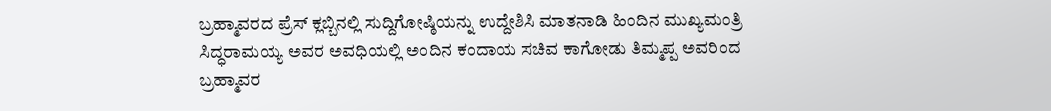ಬ್ರಹ್ಮಾವರದ ಪ್ರೆಸ್ ಕ್ಲಬ್ಬಿನಲ್ಲಿ ಸುದ್ದಿಗೋಷ್ಠಿಯನ್ನು ಉದ್ದೇಶಿಸಿ ಮಾತನಾಡಿ ಹಿಂದಿನ ಮುಖ್ಯಮಂತ್ರಿ  ಸಿದ್ಧರಾಮಯ್ಯ ಅವರ ಅವಧಿಯಲ್ಲಿ ಅಂದಿನ ಕಂದಾಯ ಸಚಿವ ಕಾಗೋಡು ತಿಮ್ಮಪ್ಪ ಅವರಿಂದ ಬ್ರಹ್ಮಾವರ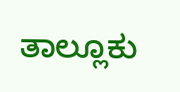ತಾಲ್ಲೂಕು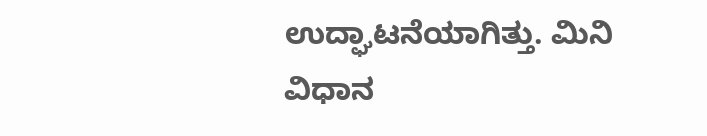ಉದ್ಘಾಟನೆಯಾಗಿತ್ತು. ಮಿನಿ ವಿಧಾನ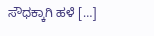ಸೌಧಕ್ಕಾಗಿ ಹಳೆ […]